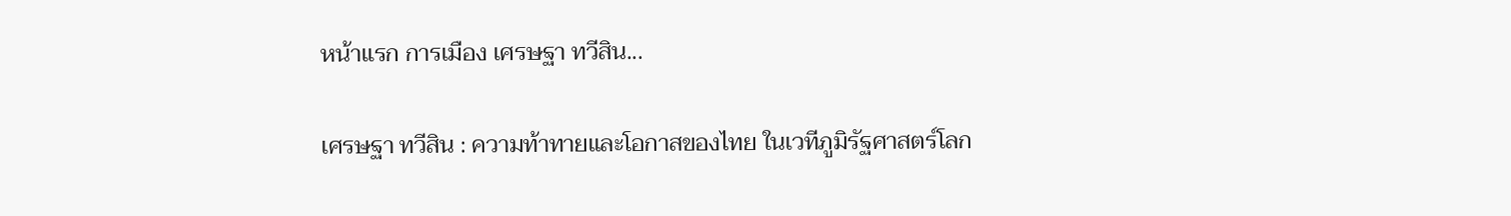หน้าแรก การเมือง เศรษฐา ทวีสิน...

เศรษฐา ทวีสิน : ความท้าทายและโอกาสของไทย ในเวทีภูมิรัฐศาสตร์โลก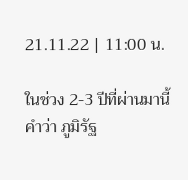21.11.22 | 11:00 น.

ในช่วง 2-3 ปีที่ผ่านมานี้ คำว่า ภูมิรัฐ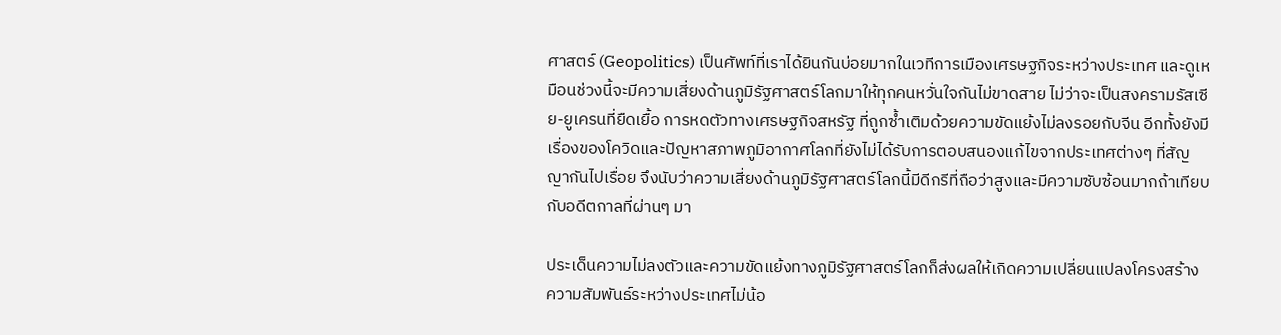ศาสตร์ (Geopolitics) เป็นศัพท์ที่เราได้ยินกันบ่อยมากในเวทีการเมืองเศรษฐกิจระหว่างประเทศ และดูเหมือนช่วงนี้จะมีความเสี่ยงด้านภูมิรัฐศาสตร์โลกมาให้ทุกคนหวั่นใจกันไม่ขาดสาย ไม่ว่าจะเป็นสงครามรัสเซีย-ยูเครนที่ยืดเยื้อ การหดตัวทางเศรษฐกิจสหรัฐ ที่ถูกซ้ำเติมด้วยความขัดแย้งไม่ลงรอยกับจีน อีกทั้งยังมีเรื่องของโควิดและปัญหาสภาพภูมิอากาศโลกที่ยังไม่ได้รับการตอบสนองแก้ไขจากประเทศต่างๆ ที่สัญญากันไปเรื่อย จึงนับว่าความเสี่ยงด้านภูมิรัฐศาสตร์โลกนี้มีดีกรีที่ถือว่าสูงและมีความซับซ้อนมากถ้าเทียบกับอดีตกาลที่ผ่านๆ มา

ประเด็นความไม่ลงตัวและความขัดแย้งทางภูมิรัฐศาสตร์โลกก็ส่งผลให้เกิดความเปลี่ยนแปลงโครงสร้างความสัมพันธ์ระหว่างประเทศไม่น้อ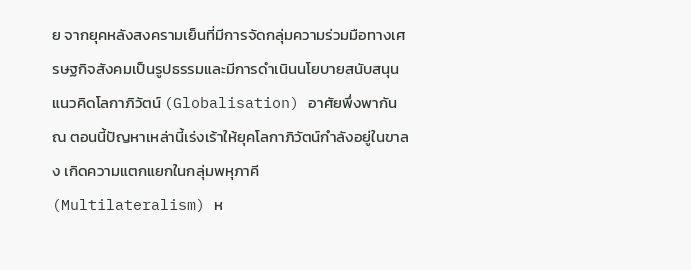ย จากยุคหลังสงครามเย็นที่มีการจัดกลุ่มความร่วมมือทางเศรษฐกิจสังคมเป็นรูปธรรมและมีการดำเนินนโยบายสนับสนุนแนวคิดโลกาภิวัตน์ (Globalisation) อาศัยพึ่งพากัน ณ ตอนนี้ปัญหาเหล่านี้เร่งเร้าให้ยุคโลกาภิวัตน์กำลังอยู่ในขาลง เกิดความแตกแยกในกลุ่มพหุภาคี (Multilateralism) ห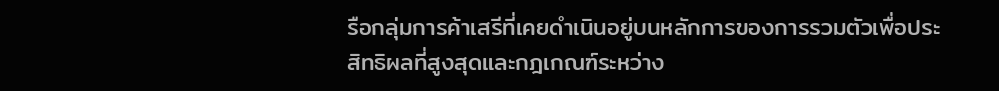รือกลุ่มการค้าเสรีที่เคยดำเนินอยู่บนหลักการของการรวมตัวเพื่อประสิทธิผลที่สูงสุดและกฎเกณฑ์ระหว่าง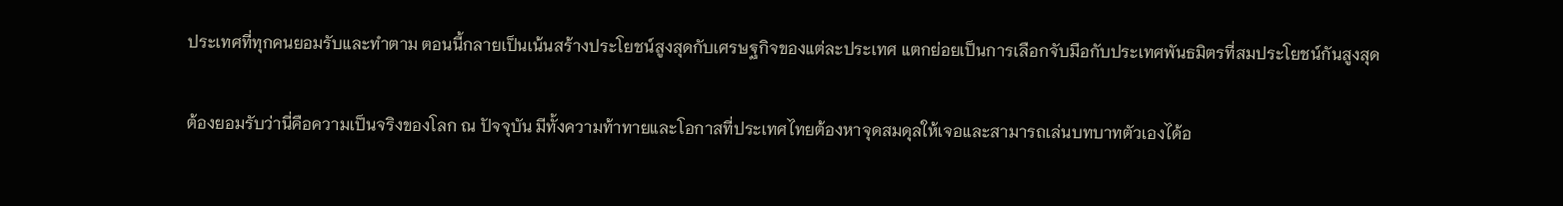ประเทศที่ทุกคนยอมรับและทำตาม ตอนนี้กลายเป็นเน้นสร้างประโยชน์สูงสุดกับเศรษฐกิจของแต่ละประเทศ แตกย่อยเป็นการเลือกจับมือกับประเทศพันธมิตรที่สมประโยชน์กันสูงสุด

ต้องยอมรับว่านี่คือความเป็นจริงของโลก ณ ปัจจุบัน มีทั้งความท้าทายและโอกาสที่ประเทศไทยต้องหาจุดสมดุลให้เจอและสามารถเล่นบทบาทตัวเองได้อ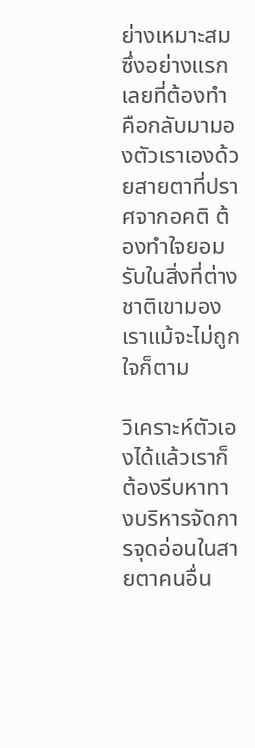ย่างเหมาะสม ซึ่งอย่างแรกเลยที่ต้องทำคือกลับมามองตัวเราเองด้วยสายตาที่ปราศจากอคติ ต้องทำใจยอมรับในสิ่งที่ต่างชาติเขามองเราแม้จะไม่ถูกใจก็ตาม

วิเคราะห์ตัวเองได้แล้วเราก็ต้องรีบหาทางบริหารจัดการจุดอ่อนในสายตาคนอื่น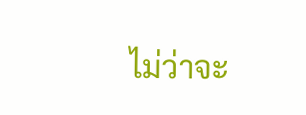ไม่ว่าจะ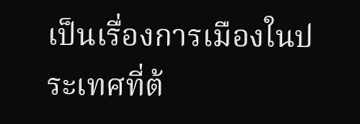เป็นเรื่องการเมืองในประเทศที่ต้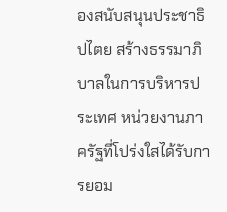องสนับสนุนประชาธิปไตย สร้างธรรมาภิบาลในการบริหารประเทศ หน่วยงานภาครัฐที่โปร่งใสได้รับการยอม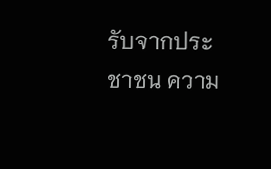รับจากประชาชน ความ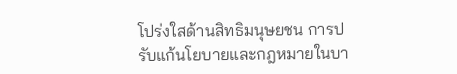โปร่งใสด้านสิทธิมนุษยชน การปรับแก้นโยบายและกฎหมายในบา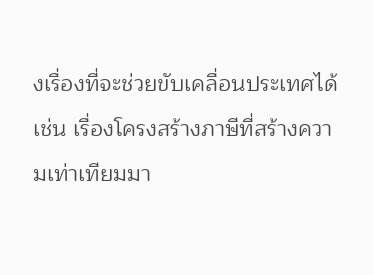งเรื่องที่จะช่วยขับเคลื่อนประเทศได้ เช่น เรื่องโครงสร้างภาษีที่สร้างความเท่าเทียมมา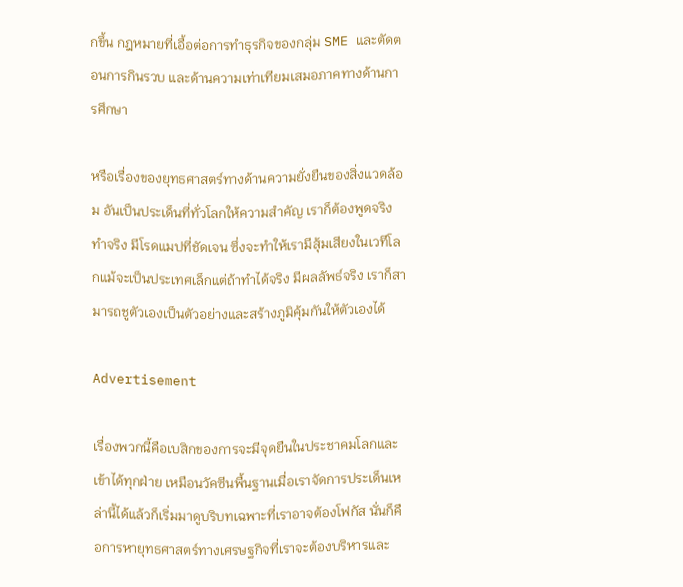กขึ้น กฎหมายที่เอื้อต่อการทำธุรกิจของกลุ่ม SME และตัดตอนการกินรวบ และด้านความเท่าเทียมเสมอภาคทางด้านการศึกษา

หรือเรื่องของยุทธศาสตร์ทางด้านความยั่งยืนของสิ่งแวดล้อม อันเป็นประเด็นที่ทั่วโลกให้ความสำคัญ เราก็ต้องพูดจริงทำจริง มีโรดแมปที่ชัดเจน ซึ่งจะทำให้เรามีสุ้มเสียงในเวทีโลกแม้จะเป็นประเทศเล็กแต่ถ้าทำได้จริง มีผลลัพธ์จริง เราก็สามารถชูตัวเองเป็นตัวอย่างและสร้างภูมิคุ้มกันให้ตัวเองได้

Advertisement

เรื่องพวกนี้คือเบสิกของการจะมีจุดยืนในประชาคมโลกและเข้าได้ทุกฝ่าย เหมือนวัคซีนพื้นฐานเมื่อเราจัดการประเด็นเหล่านี้ได้แล้วก็เริ่มมาดูบริบทเฉพาะที่เราอาจต้องโฟกัส นั่นก็คือการหายุทธศาสตร์ทางเศรษฐกิจที่เราจะต้องบริหารและ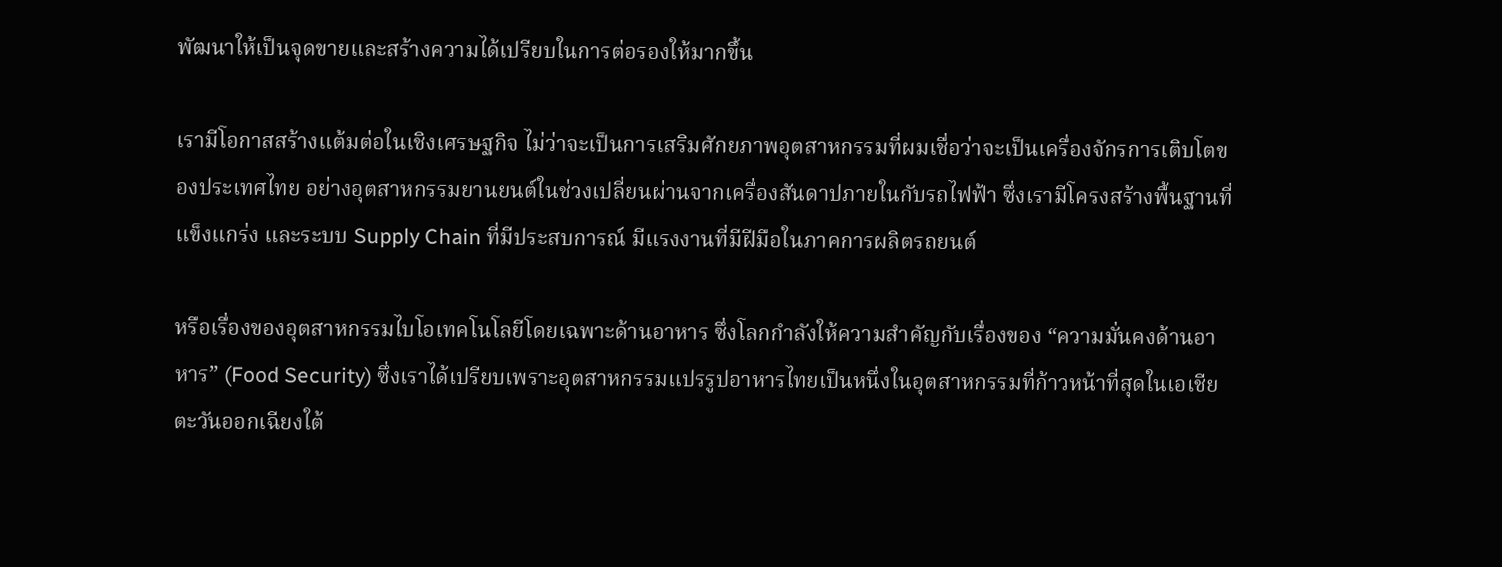พัฒนาให้เป็นจุดขายและสร้างความได้เปรียบในการต่อรองให้มากขึ้น

เรามีโอกาสสร้างแต้มต่อในเชิงเศรษฐกิจ ไม่ว่าจะเป็นการเสริมศักยภาพอุตสาหกรรมที่ผมเชื่อว่าจะเป็นเครื่องจักรการเติบโตของประเทศไทย อย่างอุตสาหกรรมยานยนต์ในช่วงเปลี่ยนผ่านจากเครื่องสันดาปภายในกับรถไฟฟ้า ซึ่งเรามีโครงสร้างพื้นฐานที่แข็งแกร่ง และระบบ Supply Chain ที่มีประสบการณ์ มีแรงงานที่มีฝีมือในภาคการผลิตรถยนต์

หรือเรื่องของอุตสาหกรรมไบโอเทคโนโลยีโดยเฉพาะด้านอาหาร ซึ่งโลกกำลังให้ความสำคัญกับเรื่องของ “ความมั่นคงด้านอาหาร” (Food Security) ซึ่งเราได้เปรียบเพราะอุตสาหกรรมแปรรูปอาหารไทยเป็นหนึ่งในอุตสาหกรรมที่ก้าวหน้าที่สุดในเอเชียตะวันออกเฉียงใต้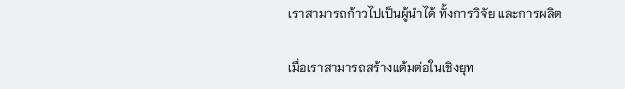เราสามารถก้าวไปเป็นผู้นำได้ ทั้งการวิจัย และการผลิต

เมื่อเราสามารถสร้างแต้มต่อในเชิงยุท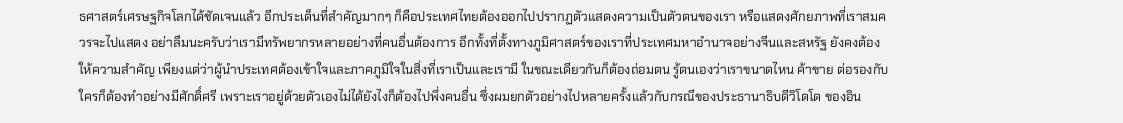ธศาสตร์เศรษฐกิจโลกได้ชัดเจนแล้ว อีกประเด็นที่สำคัญมากๆ ก็คือประเทศไทยต้องออกไปปรากฏตัวแสดงความเป็นตัวตนของเรา หรือแสดงศักยภาพที่เราสมควรจะไปแสดง อย่าลืมนะครับว่าเรามีทรัพยากรหลายอย่างที่คนอื่นต้องการ อีกทั้งที่ตั้งทางภูมิศาสตร์ของเราที่ประเทศมหาอำนาจอย่างจีนและสหรัฐ ยังคงต้องให้ความสำคัญ เพียงแต่ว่าผู้นำประเทศต้องเข้าใจและภาคภูมิใจในสิ่งที่เราเป็นและเรามี ในขณะเดียวกันก็ต้องถ่อมตน รู้ตนเองว่าเราขนาดไหน ค้าขาย ต่อรองกับใครก็ต้องทำอย่างมีศักดิ์ศรี เพราะเราอยู่ด้วยตัวเองไม่ได้ยังไงก็ต้องไปพึ่งคนอื่น ซึ่งผมยกตัวอย่างไปหลายครั้งแล้วกับกรณีของประธานาธิบดีวิโดโด ของอิน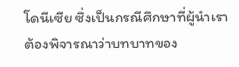โดนีเซีย ซึ่งเป็นกรณีศึกษาที่ผู้นำเราต้องพิจารณาว่าบทบาทของ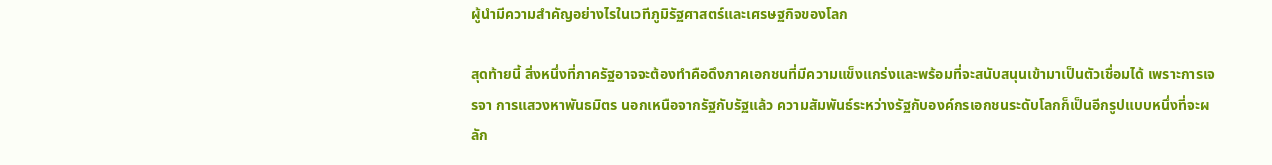ผู้นำมีความสำคัญอย่างไรในเวทีภูมิรัฐศาสตร์และเศรษฐกิจของโลก

สุดท้ายนี้ สิ่งหนึ่งที่ภาครัฐอาจจะต้องทำคือดึงภาคเอกชนที่มีความแข็งแกร่งและพร้อมที่จะสนับสนุนเข้ามาเป็นตัวเชื่อมได้ เพราะการเจรจา การแสวงหาพันธมิตร นอกเหนือจากรัฐกับรัฐแล้ว ความสัมพันธ์ระหว่างรัฐกับองค์กรเอกชนระดับโลกก็เป็นอีกรูปแบบหนึ่งที่จะผลัก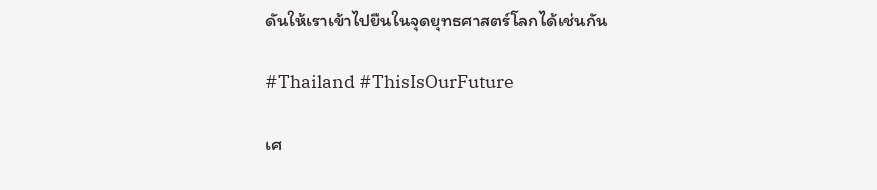ดันให้เราเข้าไปยืนในจุดยุทธศาสตร์โลกได้เช่นกัน

#Thailand #ThisIsOurFuture

เศ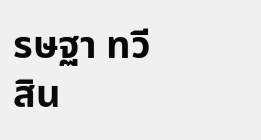รษฐา ทวีสิน